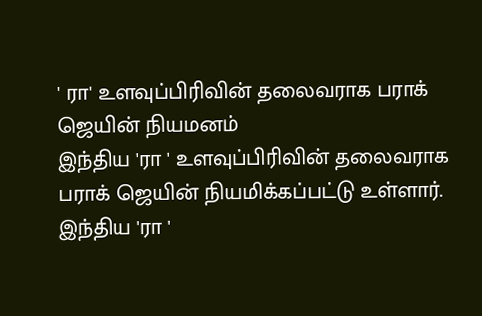' ரா' உளவுப்பிரிவின் தலைவராக பராக் ஜெயின் நியமனம்
இந்திய 'ரா ' உளவுப்பிரிவின் தலைவராக பராக் ஜெயின் நியமிக்கப்பட்டு உள்ளார்.
இந்திய 'ரா '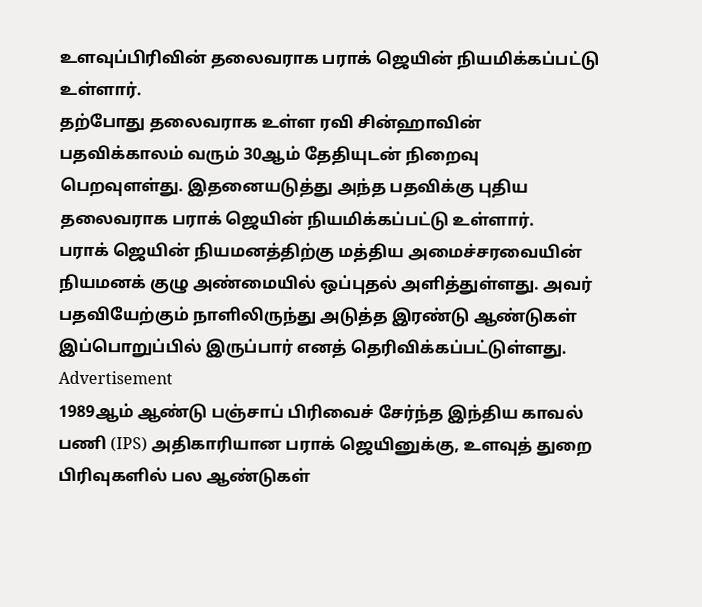உளவுப்பிரிவின் தலைவராக பராக் ஜெயின் நியமிக்கப்பட்டு உள்ளார்.
தற்போது தலைவராக உள்ள ரவி சின்ஹாவின் பதவிக்காலம் வரும் 30ஆம் தேதியுடன் நிறைவு பெறவுளள்து. இதனையடுத்து அந்த பதவிக்கு புதிய தலைவராக பராக் ஜெயின் நியமிக்கப்பட்டு உள்ளார்.
பராக் ஜெயின் நியமனத்திற்கு மத்திய அமைச்சரவையின் நியமனக் குழு அண்மையில் ஒப்புதல் அளித்துள்ளது. அவர் பதவியேற்கும் நாளிலிருந்து அடுத்த இரண்டு ஆண்டுகள் இப்பொறுப்பில் இருப்பார் எனத் தெரிவிக்கப்பட்டுள்ளது.
Advertisement
1989ஆம் ஆண்டு பஞ்சாப் பிரிவைச் சேர்ந்த இந்திய காவல் பணி (IPS) அதிகாரியான பராக் ஜெயினுக்கு, உளவுத் துறை பிரிவுகளில் பல ஆண்டுகள்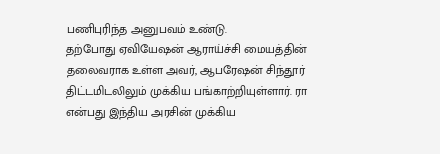பணிபுரிந்த அனுபவம் உண்டு.
தற்போது ஏவியேஷன் ஆராய்ச்சி மையத்தின் தலைவராக உள்ள அவர், ஆபரேஷன் சிந்தூர் திட்டமிடலிலும் முக்கிய பங்காற்றியுள்ளார். ரா என்பது இந்திய அரசின் முக்கிய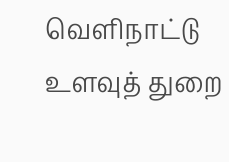வெளிநாட்டு உளவுத் துறை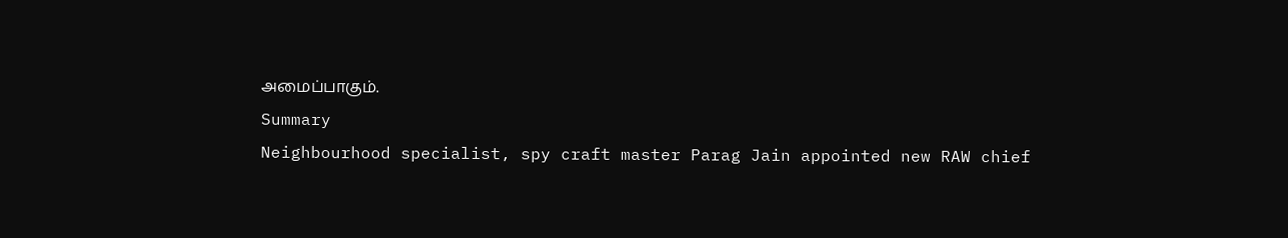அமைப்பாகும்.
Summary
Neighbourhood specialist, spy craft master Parag Jain appointed new RAW chief